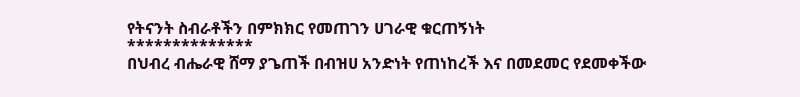የትናንት ስብራቶችን በምክክር የመጠገን ሀገራዊ ቁርጠኝነት
**************
በህብረ ብሔራዊ ሸማ ያጌጠች በብዝሀ አንድነት የጠነከረች እና በመደመር የደመቀችው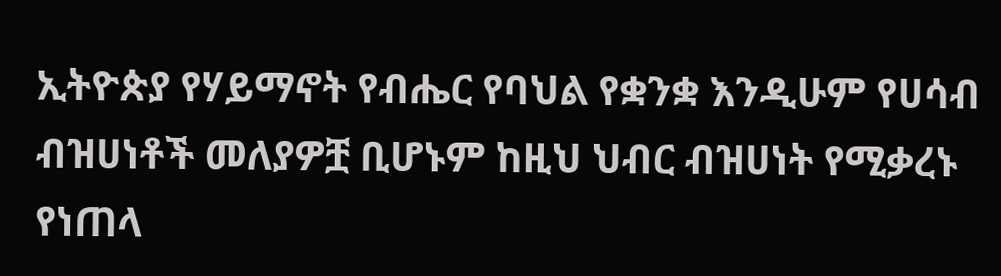ኢትዮጵያ የሃይማኖት የብሔር የባህል የቋንቋ እንዲሁም የሀሳብ ብዝሀነቶች መለያዎቿ ቢሆኑም ከዚህ ህብር ብዝሀነት የሚቃረኑ የነጠላ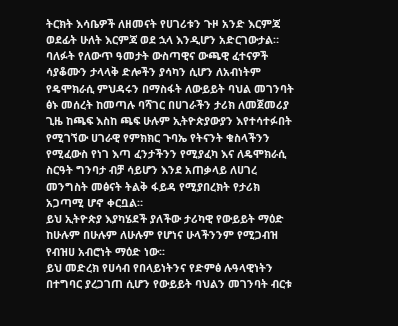ትርክት እሳቤዎች ለዘመናት የሀገሪቱን ጉዞ አንድ እርምጃ ወደፊት ሁለት እርምጃ ወደ ኋላ እንዲሆን አድርገውታል።
ባለፉት የለውጥ ዓመታት ውስጣዊና ውጫዊ ፈተናዎች ሳያቆሙን ታላላቅ ድሎችን ያሳካን ሲሆን ለአብነትም የዴሞክራሲ ምህዳሩን በማስፋት ለውይይት ባህል መገንባት ፅኑ መሰረት ከመጣሉ ባሻገር በሀገራችን ታሪክ ለመጀመሪያ ጊዜ ከጫፍ እስከ ጫፍ ሁሉም ኢትዮጵያውያን እየተሳተፉበት የሚገኘው ሀገራዊ የምክክር ጉባኤ የትናንት ቁስላችንን የሚፈውስ የነገ እጣ ፈንታችንን የሚያፈካ እና ለዴሞክራሲ ስርዓት ግንባታ ብቻ ሳይሆን እንደ አጠቃላይ ለሀገረ መንግስት መፅናት ትልቅ ፋይዳ የሚያበረክት የታሪክ አጋጣሚ ሆኖ ቀርቧል።
ይህ ኢትዮጵያ እያካሄደች ያለችው ታሪካዊ የውይይት ማዕድ ከሁሉም በሁሉም ለሁሉም የሆነና ሁላችንንም የሚጋብዝ የብዝሀ አብሮነት ማዕድ ነው፡፡
ይህ መድረክ የሀሳብ የበላይነትንና የድምፅ ሉዓላዊነትን በተግባር ያረጋገጠ ሲሆን የውይይት ባህልን መገንባት ብርቱ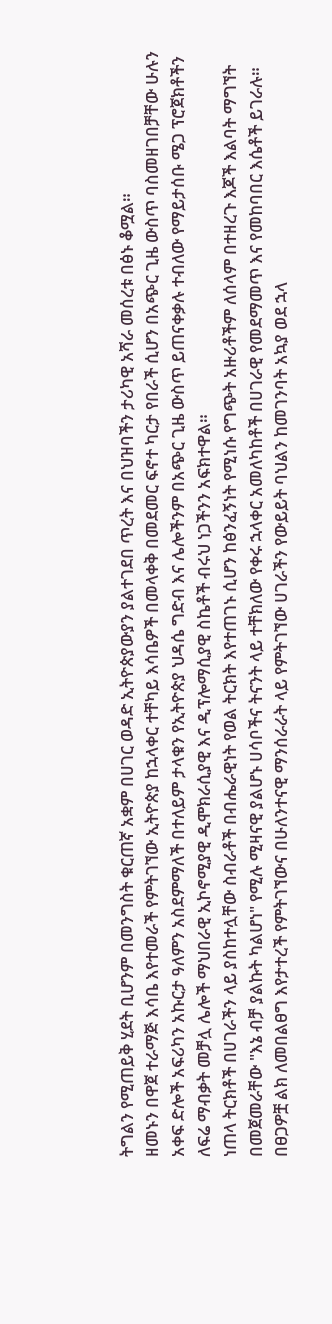ትግልን የሚጠይቅ ሂደት ቢሆንም በመንግስት ቁርጠኛ አቋም በሀገር ወዳድ ኢትዮጵያውያን ያልተገደበ ጥረት እና በህዝባችን ታሪካዊ አሻራ መሰረቱ በፅኑ ቆሟል።
ዘመኑን በዋጀ ተራማጅ እሳቤ እየተመራች የምትገኘው ኢትዮጵያ ከኋላቀር ተቸካይ እሳቤዎች በመላቀቅ በመደመር ፍኖተ ካርታ የበራች ሲሆን በአጭር ጊዜ ውስጥ ባስመዘገበቻቸው ሁሉን አቀፍ ድሎች አፍሪካን አኩርታ ዓለምን አስደምማለች በተለይም ታላቁን የኢትዮጵያ ህዳሴ ግድብ እና ሌሎችንም በአጭር ጊዜ ውስጥ ይጠናቀቃሉ ተብለው የማይታሰቡ ሜጋ ፕሮጀክቶችን ለፍሬ ማብቃት መቻሏ ሌሎች ማህበራዊ ኢኮኖሚያዊ ዲሞክራሲያዊ እና ዲፕሎማሲያዊ ስኬቶች ብሩህ ነጋችንን አፍክተዋል።
ነጠላ ትርክቶች በሀገራችን ላይ ያስከተሏቸው ስብራቶች በብሔራዊነት የወል ትርክት እየተጠገኑ ሲሆን ከፅንፈኝነት የሚነሱ የግጭት አዙሪቶችም ለሰላም በተዘረጉ እጆች እልባት ማግኘት በመጀመራቸው "እኔ ብቻ ያልኩት ካልሆነ" የሚሉ ሚዛናዊ ያልሆኑ ሀሳቦችና ትናንት ላይ ተቸክለው የቀሩ ኋላቀር አመለካከቶች በሀገራዊ የመደማመጥ እና የመከባበር እሴቶች ይገራሉ።
በፀጋዎቿ ልክ ለመበልፀግ እየታተረች የምትገኘውና በሁለንተናዊ ማንሰራራት ላይ የምትገኘው ሀገራችን የውይይት ባህልን ከመገንባት አኳያ ወደ ኋላ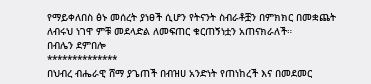የማይቀለበስ ፅኑ መሰረት ያነፀች ሲሆን የትናንት ስብራቶቿን በምክክር በመቋጨት ለብሩህ ነገዋ ምቹ መደላድል ለመፍጠር ቁርጠኝነቷን አጠናክራለች።
በብሌን ደምበሎ
**************
በህብረ ብሔራዊ ሸማ ያጌጠች በብዝሀ አንድነት የጠነከረች እና በመደመር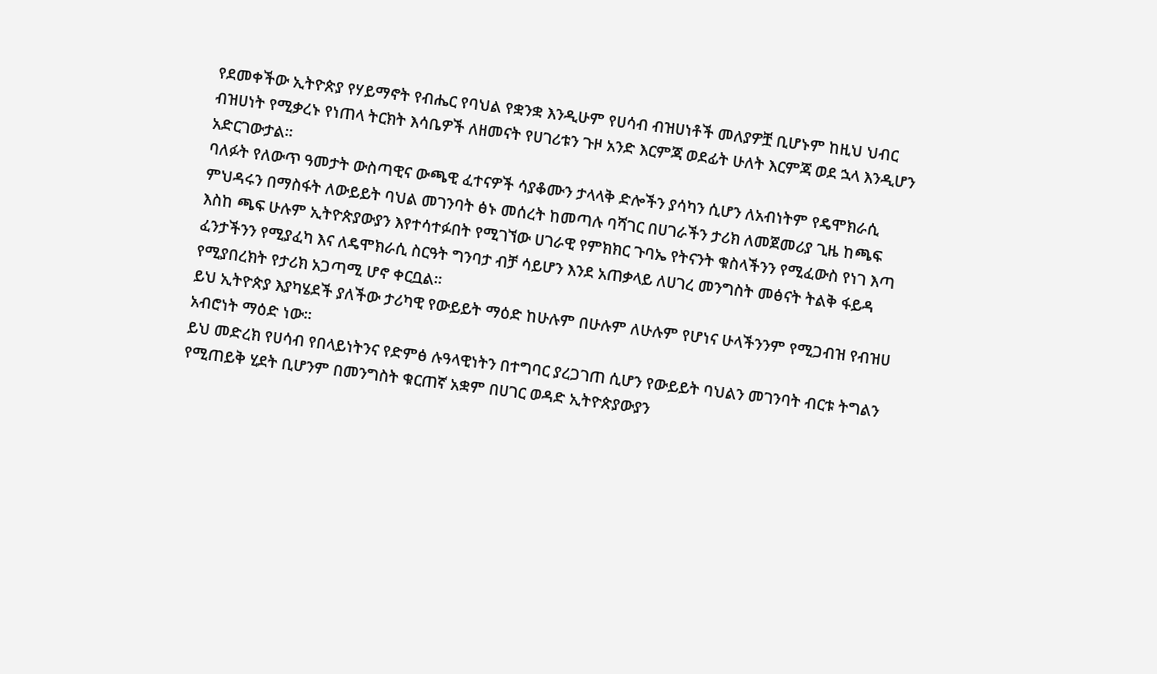የደመቀችው ኢትዮጵያ የሃይማኖት የብሔር የባህል የቋንቋ እንዲሁም የሀሳብ ብዝሀነቶች መለያዎቿ ቢሆኑም ከዚህ ህብር ብዝሀነት የሚቃረኑ የነጠላ ትርክት እሳቤዎች ለዘመናት የሀገሪቱን ጉዞ አንድ እርምጃ ወደፊት ሁለት እርምጃ ወደ ኋላ እንዲሆን አድርገውታል።
ባለፉት የለውጥ ዓመታት ውስጣዊና ውጫዊ ፈተናዎች ሳያቆሙን ታላላቅ ድሎችን ያሳካን ሲሆን ለአብነትም የዴሞክራሲ ምህዳሩን በማስፋት ለውይይት ባህል መገንባት ፅኑ መሰረት ከመጣሉ ባሻገር በሀገራችን ታሪክ ለመጀመሪያ ጊዜ ከጫፍ እስከ ጫፍ ሁሉም ኢትዮጵያውያን እየተሳተፉበት የሚገኘው ሀገራዊ የምክክር ጉባኤ የትናንት ቁስላችንን የሚፈውስ የነገ እጣ ፈንታችንን የሚያፈካ እና ለዴሞክራሲ ስርዓት ግንባታ ብቻ ሳይሆን እንደ አጠቃላይ ለሀገረ መንግስት መፅናት ትልቅ ፋይዳ የሚያበረክት የታሪክ አጋጣሚ ሆኖ ቀርቧል።
ይህ ኢትዮጵያ እያካሄደች ያለችው ታሪካዊ የውይይት ማዕድ ከሁሉም በሁሉም ለሁሉም የሆነና ሁላችንንም የሚጋብዝ የብዝሀ አብሮነት ማዕድ ነው፡፡
ይህ መድረክ የሀሳብ የበላይነትንና የድምፅ ሉዓላዊነትን በተግባር ያረጋገጠ ሲሆን የውይይት ባህልን መገንባት ብርቱ ትግልን የሚጠይቅ ሂደት ቢሆንም በመንግስት ቁርጠኛ አቋም በሀገር ወዳድ ኢትዮጵያውያን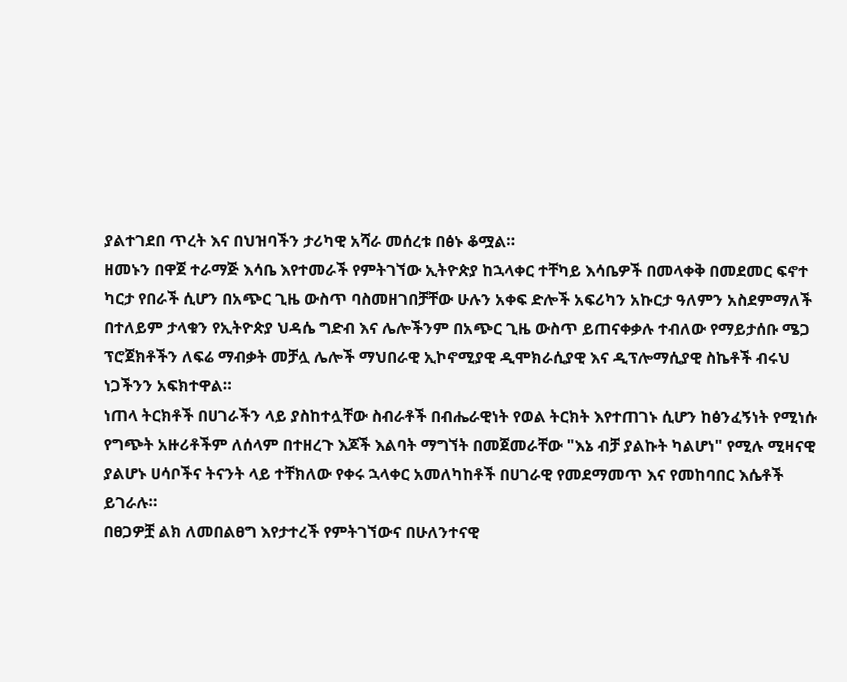ያልተገደበ ጥረት እና በህዝባችን ታሪካዊ አሻራ መሰረቱ በፅኑ ቆሟል።
ዘመኑን በዋጀ ተራማጅ እሳቤ እየተመራች የምትገኘው ኢትዮጵያ ከኋላቀር ተቸካይ እሳቤዎች በመላቀቅ በመደመር ፍኖተ ካርታ የበራች ሲሆን በአጭር ጊዜ ውስጥ ባስመዘገበቻቸው ሁሉን አቀፍ ድሎች አፍሪካን አኩርታ ዓለምን አስደምማለች በተለይም ታላቁን የኢትዮጵያ ህዳሴ ግድብ እና ሌሎችንም በአጭር ጊዜ ውስጥ ይጠናቀቃሉ ተብለው የማይታሰቡ ሜጋ ፕሮጀክቶችን ለፍሬ ማብቃት መቻሏ ሌሎች ማህበራዊ ኢኮኖሚያዊ ዲሞክራሲያዊ እና ዲፕሎማሲያዊ ስኬቶች ብሩህ ነጋችንን አፍክተዋል።
ነጠላ ትርክቶች በሀገራችን ላይ ያስከተሏቸው ስብራቶች በብሔራዊነት የወል ትርክት እየተጠገኑ ሲሆን ከፅንፈኝነት የሚነሱ የግጭት አዙሪቶችም ለሰላም በተዘረጉ እጆች እልባት ማግኘት በመጀመራቸው "እኔ ብቻ ያልኩት ካልሆነ" የሚሉ ሚዛናዊ ያልሆኑ ሀሳቦችና ትናንት ላይ ተቸክለው የቀሩ ኋላቀር አመለካከቶች በሀገራዊ የመደማመጥ እና የመከባበር እሴቶች ይገራሉ።
በፀጋዎቿ ልክ ለመበልፀግ እየታተረች የምትገኘውና በሁለንተናዊ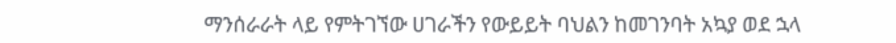ማንሰራራት ላይ የምትገኘው ሀገራችን የውይይት ባህልን ከመገንባት አኳያ ወደ ኋላ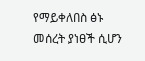የማይቀለበስ ፅኑ መሰረት ያነፀች ሲሆን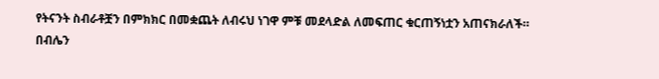የትናንት ስብራቶቿን በምክክር በመቋጨት ለብሩህ ነገዋ ምቹ መደላድል ለመፍጠር ቁርጠኝነቷን አጠናክራለች።
በብሌን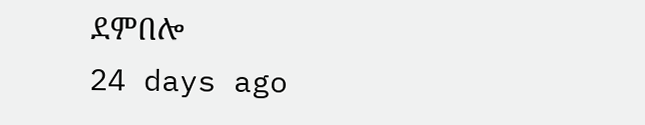ደምበሎ
24 days ago